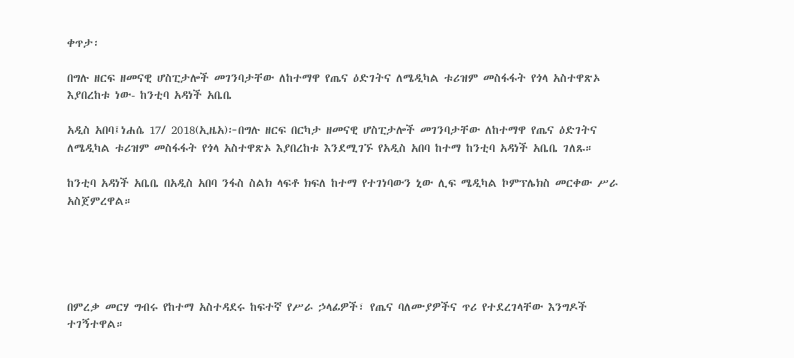ቀጥታ፡

በግሉ ዘርፍ ዘመናዊ ሆስፒታሎች መገንባታቸው ለከተማዋ የጤና ዕድገትና ለሜዲካል ቱሪዝም መስፋፋት የጎላ አስተዋጽኦ እያበረከቱ ነው- ከንቲባ አዳነች አቤቤ

አዲስ አበባ፤ነሐሴ 17/ 2018(ኢዜአ)፦በግሉ ዘርፍ በርካታ ዘመናዊ ሆስፒታሎች መገንባታቸው ለከተማዋ የጤና ዕድገትና ለሜዲካል ቱሪዝም መስፋፋት የጎላ አስተዋጽኦ እያበረከቱ እንደሚገኙ የአዲስ አበባ ከተማ ከንቲባ አዳነች አቤቤ ገለጹ።

ከንቲባ አዳነች አቤቤ በአዲስ አበባ ንፋስ ስልክ ላፍቶ ክፍለ ከተማ የተገነባውን ኒው ሊፍ ሜዲካል ኮምፕሌክስ መርቀው ሥራ አስጀምረዋል።





በምረቃ መርሃ ግብሩ የከተማ አስተዳደሩ ከፍተኛ የሥራ ኃላፊዎች፣ የጤና ባለሙያዎችና ጥሪ የተደረገላቸው እንግዶች ተገኝተዋል።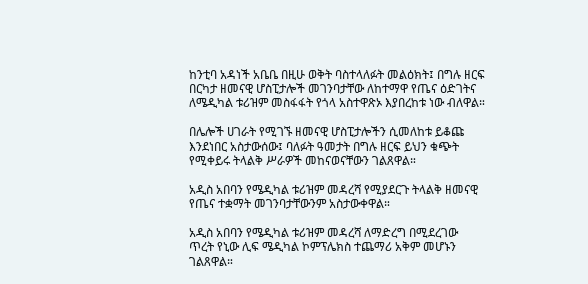ከንቲባ አዳነች አቤቤ በዚሁ ወቅት ባስተላለፉት መልዕክት፤ በግሉ ዘርፍ በርካታ ዘመናዊ ሆስፒታሎች መገንባታቸው ለከተማዋ የጤና ዕድገትና ለሜዲካል ቱሪዝም መስፋፋት የጎላ አስተዋጽኦ እያበረከቱ ነው ብለዋል።

በሌሎች ሀገራት የሚገኙ ዘመናዊ ሆስፒታሎችን ሲመለከቱ ይቆጩ እንደነበር አስታውሰው፤ ባለፉት ዓመታት በግሉ ዘርፍ ይህን ቁጭት የሚቀይሩ ትላልቅ ሥራዎች መከናወናቸውን ገልጸዋል።

አዲስ አበባን የሜዲካል ቱሪዝም መዳረሻ የሚያደርጉ ትላልቅ ዘመናዊ የጤና ተቋማት መገንባታቸውንም አስታውቀዋል።

አዲስ አበባን የሜዲካል ቱሪዝም መዳረሻ ለማድረግ በሚደረገው ጥረት የኒው ሊፍ ሜዲካል ኮምፕሌክስ ተጨማሪ አቅም መሆኑን ገልጸዋል።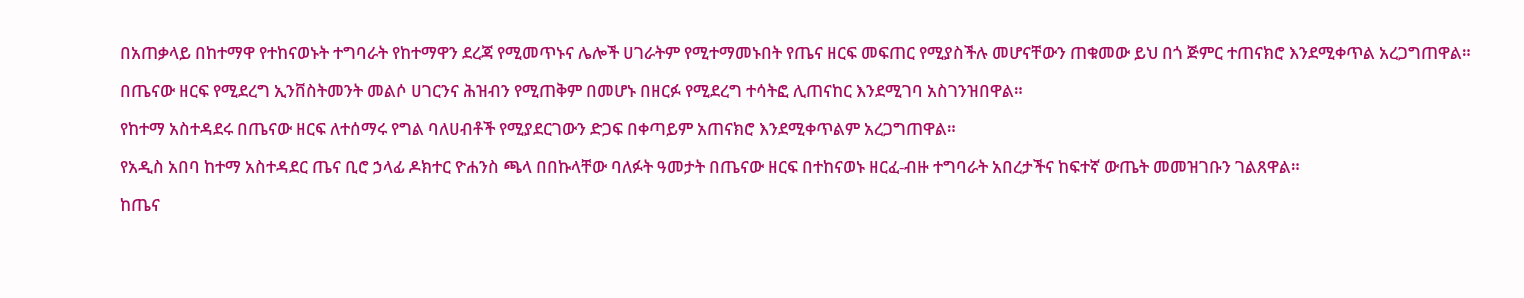በአጠቃላይ በከተማዋ የተከናወኑት ተግባራት የከተማዋን ደረጃ የሚመጥኑና ሌሎች ሀገራትም የሚተማመኑበት የጤና ዘርፍ መፍጠር የሚያስችሉ መሆናቸውን ጠቁመው ይህ በጎ ጅምር ተጠናክሮ እንደሚቀጥል አረጋግጠዋል።

በጤናው ዘርፍ የሚደረግ ኢንቨስትመንት መልሶ ሀገርንና ሕዝብን የሚጠቅም በመሆኑ በዘርፉ የሚደረግ ተሳትፎ ሊጠናከር እንደሚገባ አስገንዝበዋል።

የከተማ አስተዳደሩ በጤናው ዘርፍ ለተሰማሩ የግል ባለሀብቶች የሚያደርገውን ድጋፍ በቀጣይም አጠናክሮ እንደሚቀጥልም አረጋግጠዋል።

የአዲስ አበባ ከተማ አስተዳደር ጤና ቢሮ ኃላፊ ዶክተር ዮሐንስ ጫላ በበኩላቸው ባለፉት ዓመታት በጤናው ዘርፍ በተከናወኑ ዘርፈ-ብዙ ተግባራት አበረታችና ከፍተኛ ውጤት መመዝገቡን ገልጸዋል።

ከጤና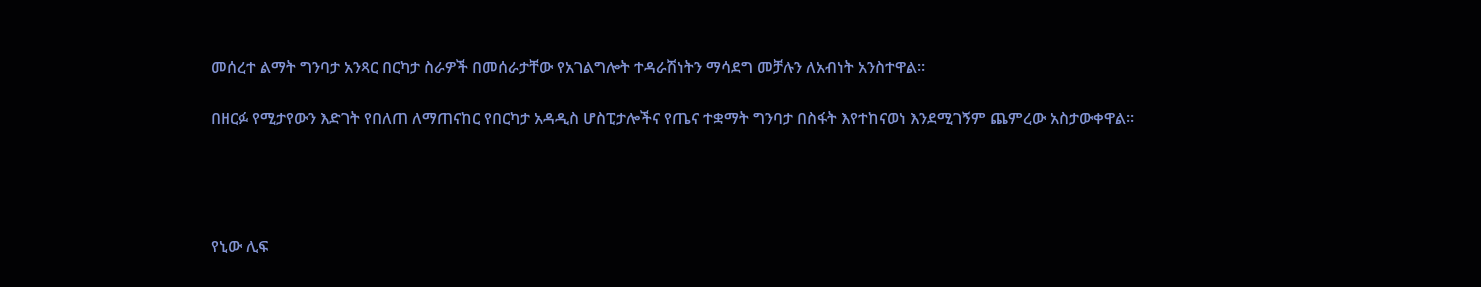መሰረተ ልማት ግንባታ አንጻር በርካታ ስራዎች በመሰራታቸው የአገልግሎት ተዳራሽነትን ማሳደግ መቻሉን ለአብነት አንስተዋል።

በዘርፉ የሚታየውን እድገት የበለጠ ለማጠናከር የበርካታ አዳዲስ ሆስፒታሎችና የጤና ተቋማት ግንባታ በስፋት እየተከናወነ እንደሚገኝም ጨምረው አስታውቀዋል።




የኒው ሊፍ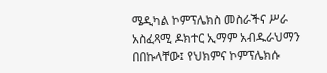ሜዲካል ኮምፕሌክስ መስራችና ሥራ አስፈጻሚ ዶክተር ኢማም አብዱራህማን በበኩላቸው፤ የህክምና ኮምፕሌክሱ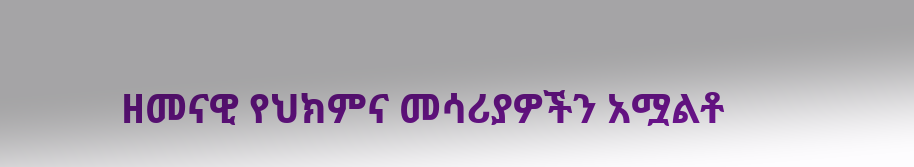ዘመናዊ የህክምና መሳሪያዎችን አሟልቶ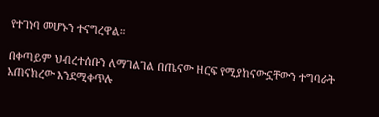የተገነባ መሆኑን ተናግረዋል።

በቀጣይም ህብረተሰቡን ለማገልገል በጤናው ዘርፍ የሚያከናውኗቸውን ተግባራት አጠናክረው እንደሚቀጥሉ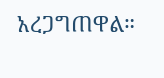አረጋግጠዋል።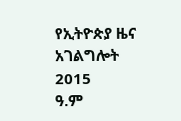የኢትዮጵያ ዜና አገልግሎት
2015
ዓ.ም